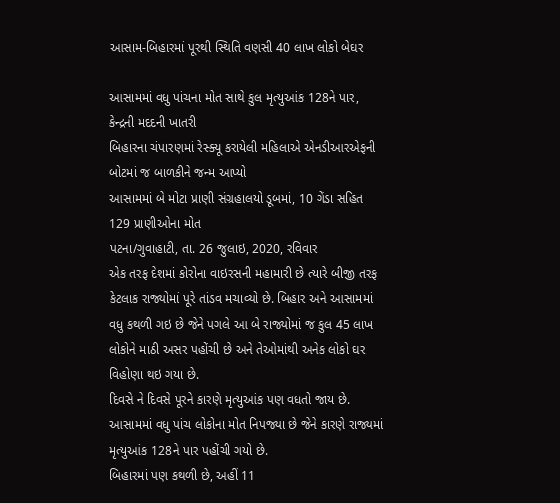આસામ-બિહારમાં પૂરથી સ્થિતિ વણસી 40 લાખ લોકો બેઘર

આસામમાં વધુ પાંચના મોત સાથે કુલ મૃત્યુઆંક 128ને પાર, કેન્દ્રની મદદની ખાતરી
બિહારના ચંપારણમાં રેસ્ક્યૂ કરાયેલી મહિલાએ એનડીઆરએફની બોટમાં જ બાળકીને જન્મ આપ્યો
આસામમાં બે મોટા પ્રાણી સંગ્રહાલયો ડૂબમાં, 10 ગેંડા સહિત 129 પ્રાણીઓના મોત
પટના/ગુવાહાટી, તા. 26 જુલાઇ, 2020, રવિવાર
એક તરફ દેશમાં કોરોના વાઇરસની મહામારી છે ત્યારે બીજી તરફ કેટલાક રાજ્યોમાં પૂરે તાંડવ મચાવ્યો છે. બિહાર અને આસામમાં વધુ કથળી ગઇ છે જેને પગલે આ બે રાજ્યોમાં જ કુલ 45 લાખ લોકોને માઠી અસર પહોંચી છે અને તેઓમાંથી અનેક લોકો ઘર વિહોણા થઇ ગયા છે.
દિવસે ને દિવસે પૂરને કારણે મૃત્યુઆંક પણ વધતો જાય છે. આસામમાં વધુ પાંચ લોકોના મોત નિપજ્યા છે જેને કારણે રાજ્યમાં મૃત્યુઆંક 128ને પાર પહોંચી ગયો છે.
બિહારમાં પણ કથળી છે, અહીં 11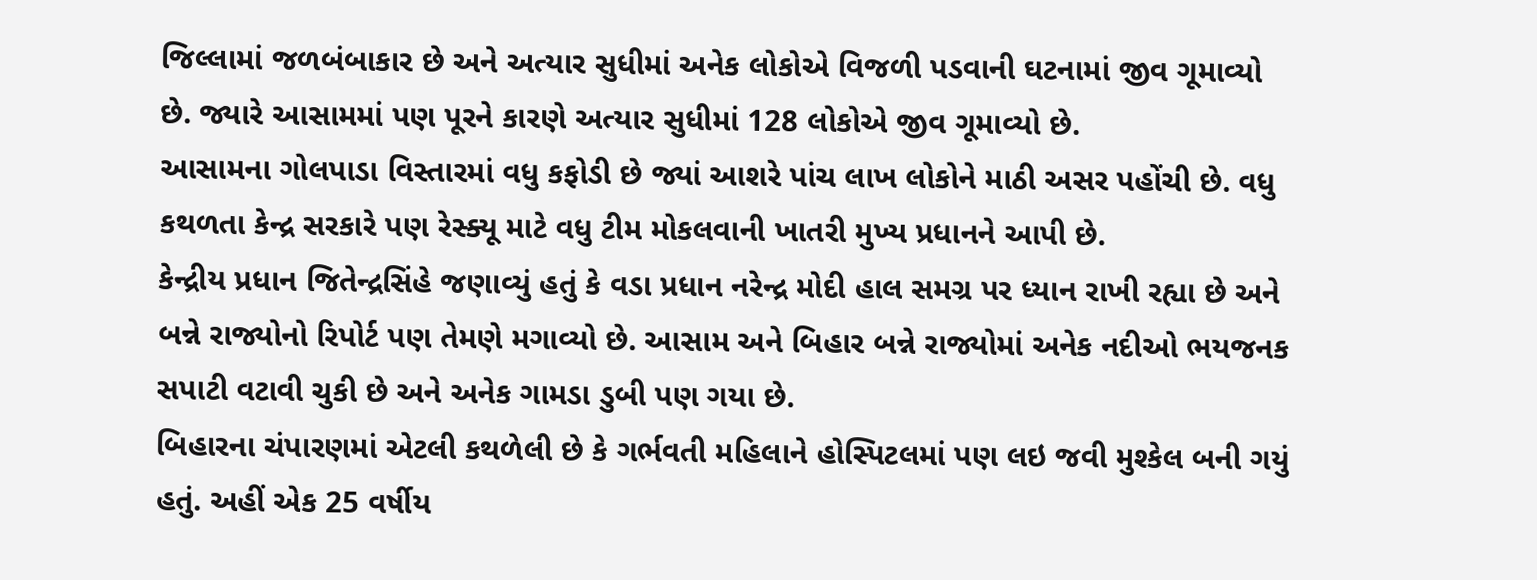જિલ્લામાં જળબંબાકાર છે અને અત્યાર સુધીમાં અનેક લોકોએ વિજળી પડવાની ઘટનામાં જીવ ગૂમાવ્યો છે. જ્યારે આસામમાં પણ પૂરને કારણે અત્યાર સુધીમાં 128 લોકોએ જીવ ગૂમાવ્યો છે.
આસામના ગોલપાડા વિસ્તારમાં વધુ કફોડી છે જ્યાં આશરે પાંચ લાખ લોકોને માઠી અસર પહોંચી છે. વધુ કથળતા કેન્દ્ર સરકારે પણ રેસ્ક્યૂ માટે વધુ ટીમ મોકલવાની ખાતરી મુખ્ય પ્રધાનને આપી છે.
કેન્દ્રીય પ્રધાન જિતેન્દ્રસિંહે જણાવ્યું હતું કે વડા પ્રધાન નરેન્દ્ર મોદી હાલ સમગ્ર પર ધ્યાન રાખી રહ્યા છે અને બન્ને રાજ્યોનો રિપોર્ટ પણ તેમણે મગાવ્યો છે. આસામ અને બિહાર બન્ને રાજ્યોમાં અનેક નદીઓ ભયજનક સપાટી વટાવી ચુકી છે અને અનેક ગામડા ડુબી પણ ગયા છે.
બિહારના ચંપારણમાં એટલી કથળેલી છે કે ગર્ભવતી મહિલાને હોસ્પિટલમાં પણ લઇ જવી મુશ્કેલ બની ગયું હતું. અહીં એક 25 વર્ષીય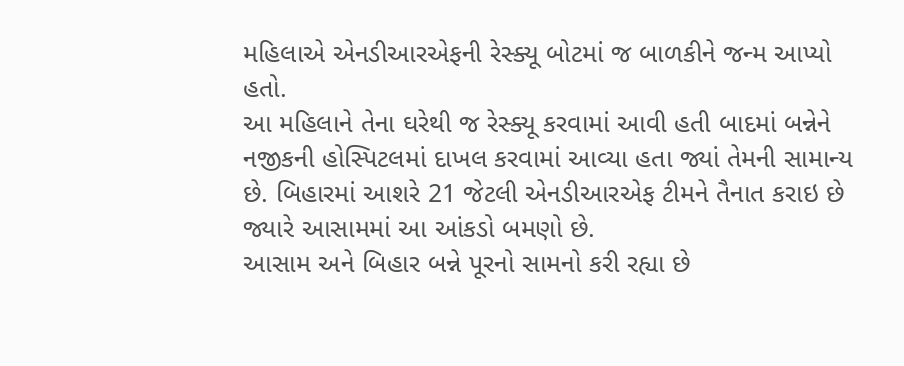મહિલાએ એનડીઆરએફની રેસ્ક્યૂ બોટમાં જ બાળકીને જન્મ આપ્યો હતો.
આ મહિલાને તેના ઘરેથી જ રેસ્ક્યૂ કરવામાં આવી હતી બાદમાં બન્નેને નજીકની હોસ્પિટલમાં દાખલ કરવામાં આવ્યા હતા જ્યાં તેમની સામાન્ય છે. બિહારમાં આશરે 21 જેટલી એનડીઆરએફ ટીમને તૈનાત કરાઇ છે જ્યારે આસામમાં આ આંકડો બમણો છે.
આસામ અને બિહાર બન્ને પૂરનો સામનો કરી રહ્યા છે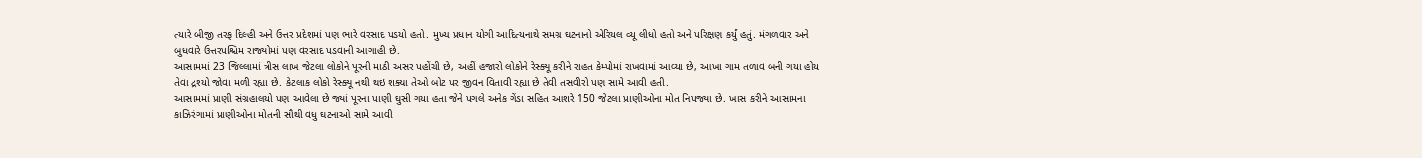ત્યારે બીજી તરફ દિલ્હી અને ઉત્તર પ્રદેશમાં પણ ભારે વરસાદ પડયો હતો. મુખ્ય પ્રધાન યોગી આદિત્યનાથે સમગ્ર ઘટનાનો એરિયલ વ્યૂ લીધો હતો અને પરિક્ષણ કર્યું હતું. મંગળવાર અને બુધવારે ઉત્તરપશ્ચિમ રાજ્યોમાં પણ વરસાદ પડવાની આગાહી છે.
આસામમાં 23 જિલ્લામાં ત્રીસ લાખ જેટલા લોકોને પૂરની માઠી અસર પહોંચી છે, અહીં હજારો લોકોને રેસ્ક્યૂ કરીને રાહત કેમ્પોમાં રાખવામાં આવ્યા છે, આખા ગામ તળાવ બની ગયા હોય તેવા દ્રશ્યો જોવા મળી રહ્યા છે. કેટલાક લોકો રેસ્ક્યૂ નથી થઇ શક્યા તેઓ બોટ પર જીવન વિતાવી રહ્યા છે તેવી તસવીરો પણ સામે આવી હતી.
આસામમાં પ્રાણી સંગ્રહાલયો પણ આવેલા છે જ્યાં પૂરના પાણી ઘુસી ગયા હતા જેને પગલે અનેક ગેંડા સહિત આશરે 150 જેટલા પ્રાણીઓના મોત નિપજ્યા છે. ખાસ કરીને આસામના કાઝિરંગામાં પ્રાણીઓના મોતની સૌથી વધુ ઘટનાઓ સામે આવી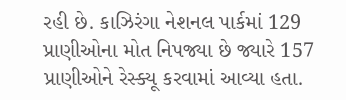રહી છે. કાઝિરંગા નેશનલ પાર્કમાં 129 પ્રાણીઓના મોત નિપજ્યા છે જ્યારે 157 પ્રાણીઓને રેસ્ક્યૂ કરવામાં આવ્યા હતા.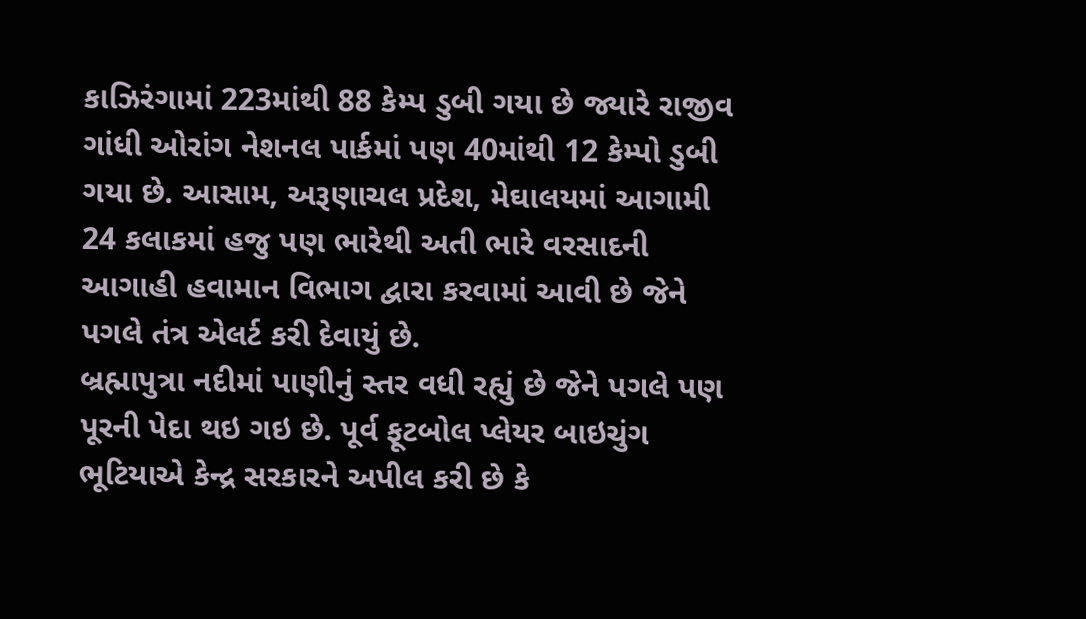કાઝિરંગામાં 223માંથી 88 કેમ્પ ડુબી ગયા છે જ્યારે રાજીવ ગાંધી ઓરાંગ નેશનલ પાર્કમાં પણ 40માંથી 12 કેમ્પો ડુબી ગયા છે. આસામ, અરૂણાચલ પ્રદેશ, મેઘાલયમાં આગામી 24 કલાકમાં હજુ પણ ભારેથી અતી ભારે વરસાદની આગાહી હવામાન વિભાગ દ્વારા કરવામાં આવી છે જેને પગલે તંત્ર એલર્ટ કરી દેવાયું છે.
બ્રહ્માપુત્રા નદીમાં પાણીનું સ્તર વધી રહ્યું છે જેને પગલે પણ પૂરની પેદા થઇ ગઇ છે. પૂર્વ ફૂટબોલ પ્લેયર બાઇચુંગ ભૂટિયાએ કેન્દ્ર સરકારને અપીલ કરી છે કે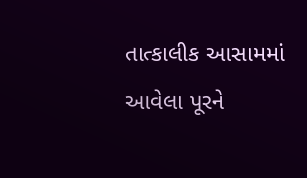તાત્કાલીક આસામમાં આવેલા પૂરને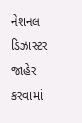નેશનલ ડિઝાસ્ટર જાહેર કરવામાં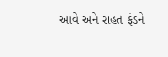આવે અને રાહત ફંડને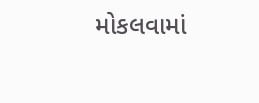મોકલવામાં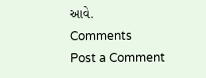આવે.
Comments
Post a Comment